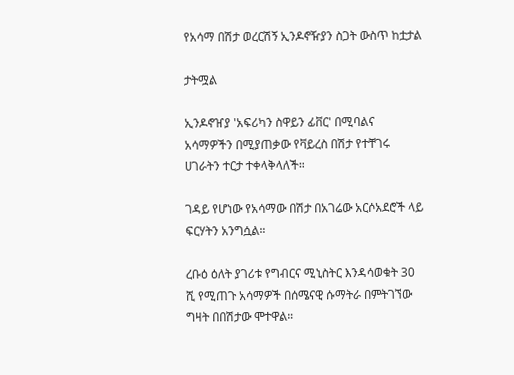የአሳማ በሽታ ወረርሽኝ ኢንዶኖዥያን ስጋት ውስጥ ከቷታል

ታትሟል

ኢንዶኖዠያ 'አፍሪካን ስዋይን ፊቨር' በሚባልና አሳማዎችን በሚያጠቃው የቫይረስ በሽታ የተቸገሩ ሀገራትን ተርታ ተቀላቅላለች።

ገዳይ የሆነው የአሳማው በሽታ በአገሬው አርሶአደሮች ላይ ፍርሃትን አንግሷል።

ረቡዕ ዕለት ያገሪቱ የግብርና ሚኒስትር እንዳሳወቁት 30 ሺ የሚጠጉ አሳማዎች በሰሜናዊ ሱማትራ በምትገኘው ግዛት በበሽታው ሞተዋል።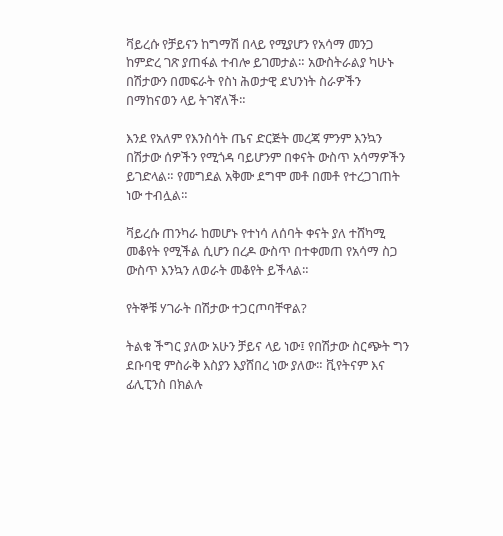ቫይረሱ የቻይናን ከግማሽ በላይ የሚያሆን የአሳማ መንጋ ከምድረ ገጽ ያጠፋል ተብሎ ይገመታል። አውስትራልያ ካሁኑ በሽታውን በመፍራት የስነ ሕወታዊ ደህንነት ስራዎችን በማከናወን ላይ ትገኛለች።

እንደ የአለም የእንስሳት ጤና ድርጅት መረጃ ምንም እንኳን በሽታው ሰዎችን የሚጎዳ ባይሆንም በቀናት ውስጥ አሳማዎችን ይገድላል። የመግደል አቅሙ ደግሞ መቶ በመቶ የተረጋገጠት ነው ተብሏል።

ቫይረሱ ጠንካራ ከመሆኑ የተነሳ ለሰባት ቀናት ያለ ተሸካሚ መቆየት የሚችል ሲሆን በረዶ ውስጥ በተቀመጠ የአሳማ ስጋ ውስጥ እንኳን ለወራት መቆየት ይችላል።

የትኞቹ ሃገራት በሽታው ተጋርጦባቸዋል?

ትልቁ ችግር ያለው አሁን ቻይና ላይ ነው፤ የበሽታው ስርጭት ግን ደቡባዊ ምስራቅ እስያን እያሸበረ ነው ያለው። ቪየትናም እና ፊሊፒንስ በክልሉ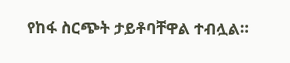የከፋ ስርጭት ታይቶባቸዋል ተብሏል።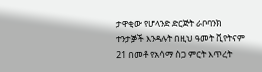ታዋቂው የሆላንድ ድርጅት ራቦባንክ ተንታⶉች እንዳሉት በዚህ ዓመት ቪየትናም 21 በመቶ የአሳማ ስጋ ምርት እጥረት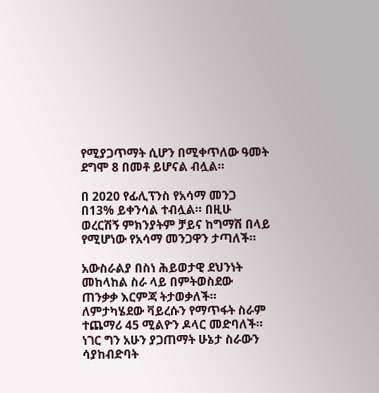የሚያጋጥማት ሲሆን በሚቀጥለው ዓመት ደግሞ 8 በመቶ ይሆናል ብሏል።

በ 2020 የፊሊፕንስ የአሳማ መንጋ በ13% ይቀንሳል ተብሏል። በዚሁ ወረርሽኝ ምክንያትም ቻይና ከግማሽ በላይ የሚሆነው የአሳማ መንጋዋን ታጣለች።

አውስራልያ በስነ ሕይወታዊ ደህንነት መከላከል ስራ ላይ በምትወስደው ጠንቃቃ እርምጃ ትታወቃለች። ለምታካሄደው ቫይረሱን የማጥፋት ስራም ተጨማሪ 45 ሚልዮን ዶላር መድባለች። ነገር ግን አሁን ያጋጠማት ሁኔታ ስራውን ሳያከብድባት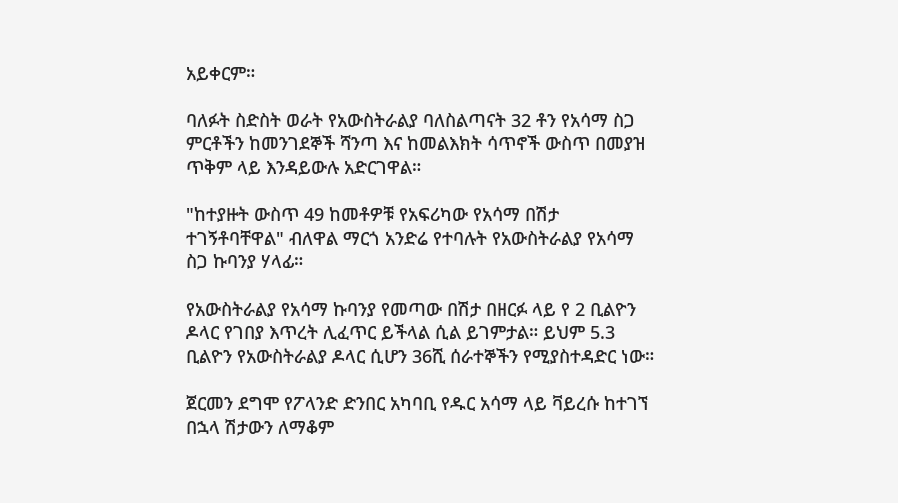አይቀርም።

ባለፉት ስድስት ወራት የአውስትራልያ ባለስልጣናት 32 ቶን የአሳማ ስጋ ምርቶችን ከመንገደኞች ሻንጣ እና ከመልእክት ሳጥኖች ውስጥ በመያዝ ጥቅም ላይ እንዳይውሉ አድርገዋል።

"ከተያዙት ውስጥ 49 ከመቶዎቹ የአፍሪካው የአሳማ በሽታ ተገኝቶባቸዋል" ብለዋል ማርጎ አንድሬ የተባሉት የአውስትራልያ የአሳማ ስጋ ኩባንያ ሃላፊ።

የአውስትራልያ የአሳማ ኩባንያ የመጣው በሽታ በዘርፉ ላይ የ 2 ቢልዮን ዶላር የገበያ እጥረት ሊፈጥር ይችላል ሲል ይገምታል። ይህም 5.3 ቢልዮን የአውስትራልያ ዶላር ሲሆን 36ሺ ሰራተኞችን የሚያስተዳድር ነው።

ጀርመን ደግሞ የፖላንድ ድንበር አካባቢ የዱር አሳማ ላይ ቫይረሱ ከተገኘ በኋላ ሽታውን ለማቆም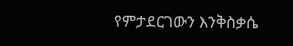የምታደርገውን እንቅስቃሴ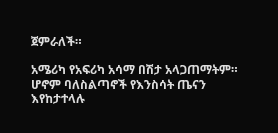ጀምራለች።

አሜሪካ የአፍሪካ አሳማ በሽታ አላጋጠማትም። ሆኖም ባለስልጣኖች የእንስሳት ጤናን እየከታተላሉ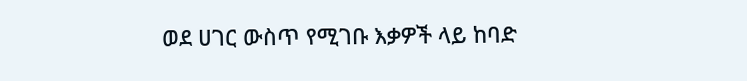ወደ ሀገር ውስጥ የሚገቡ እቃዎች ላይ ከባድ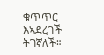ቁጥጥር እኣደረገች ትገኛለች።